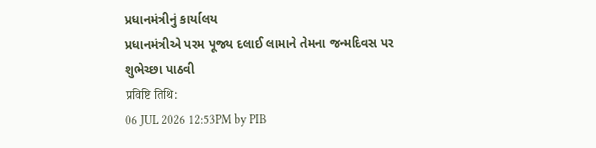પ્રધાનમંત્રીનું કાર્યાલય
પ્રધાનમંત્રીએ પરમ પૂજ્ય દલાઈ લામાને તેમના જન્મદિવસ પર શુભેચ્છા પાઠવી
प्रविष्टि तिथि:
06 JUL 2026 12:53PM by PIB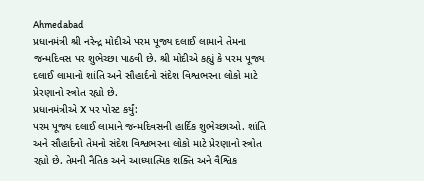Ahmedabad
પ્રધાનમંત્રી શ્રી નરેન્દ્ર મોદીએ પરમ પૂજ્ય દલાઈ લામાને તેમના જન્મદિવસ પર શુભેચ્છા પાઠવી છે. શ્રી મોદીએ કહ્યું કે પરમ પૂજ્ય દલાઈ લામાનો શાંતિ અને સૌહાર્દનો સંદેશ વિશ્વભરના લોકો માટે પ્રેરણાનો સ્ત્રોત રહ્યો છે.
પ્રધાનમંત્રીએ X પર પોસ્ટ કર્યું:
પરમ પૂજ્ય દલાઈ લામાને જન્મદિવસની હાર્દિક શુભેચ્છાઓ. શાંતિ અને સૌહાર્દનો તેમનો સંદેશ વિશ્વભરના લોકો માટે પ્રેરણાનો સ્ત્રોત રહ્યો છે. તેમની નૈતિક અને આધ્યાત્મિક શક્તિ અને વૈશ્વિક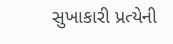સુખાકારી પ્રત્યેની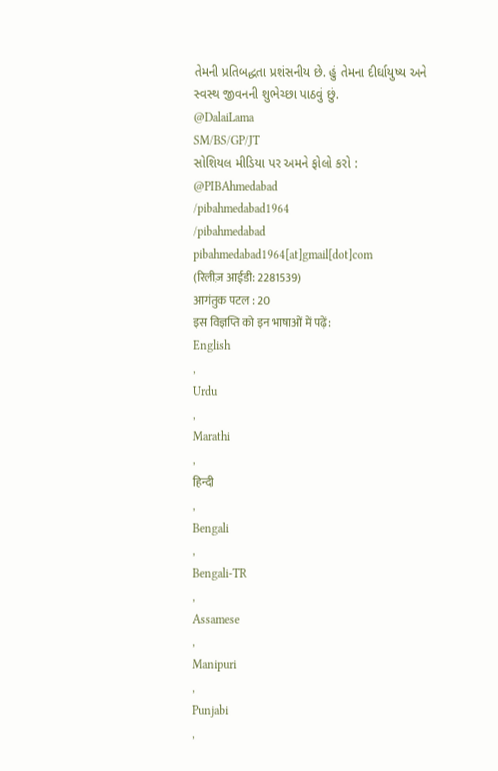તેમની પ્રતિબદ્ધતા પ્રશંસનીય છે. હું તેમના દીર્ઘાયુષ્ય અને સ્વસ્થ જીવનની શુભેચ્છા પાઠવું છું.
@DalaiLama
SM/BS/GP/JT
સોશિયલ મીડિયા પર અમને ફોલો કરો :
@PIBAhmedabad
/pibahmedabad1964
/pibahmedabad
pibahmedabad1964[at]gmail[dot]com
(रिलीज़ आईडी: 2281539)
आगंतुक पटल : 20
इस विज्ञप्ति को इन भाषाओं में पढ़ें:
English
,
Urdu
,
Marathi
,
हिन्दी
,
Bengali
,
Bengali-TR
,
Assamese
,
Manipuri
,
Punjabi
,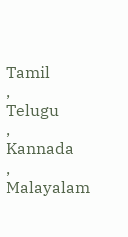Tamil
,
Telugu
,
Kannada
,
Malayalam